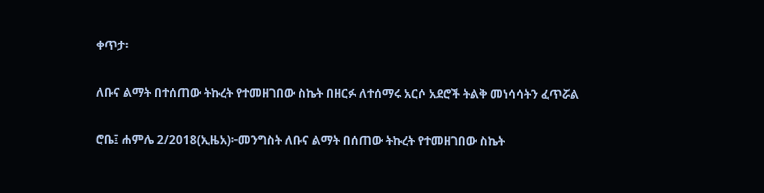ቀጥታ፡

ለቡና ልማት በተሰጠው ትኩረት የተመዘገበው ስኬት በዘርፉ ለተሰማሩ አርሶ አደሮች ትልቅ መነሳሳትን ፈጥሯል

ሮቤ፤ ሐምሌ 2/2018(ኢዜአ)፦መንግስት ለቡና ልማት በሰጠው ትኩረት የተመዘገበው ስኬት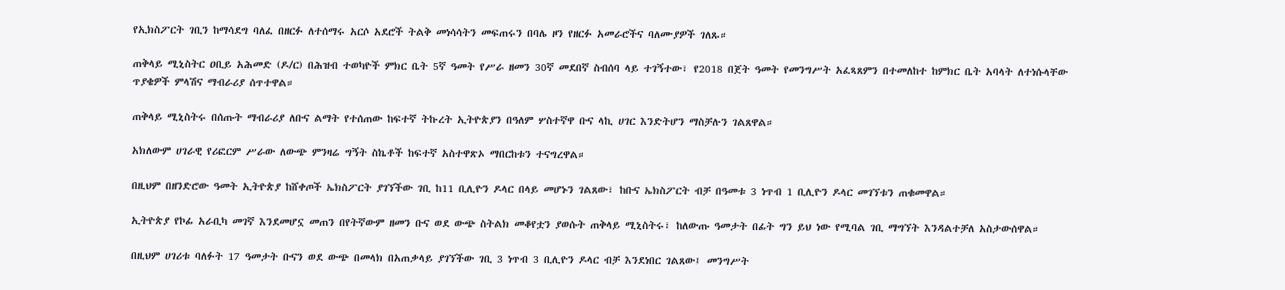የኢክስፖርት ገቢን ከማሳደግ ባለፈ በዘርፉ ለተሰማሩ አርሶ አደሮች ትልቅ መነሳሳትን መፍጠሩን በባሌ ዞን የዘርፉ አመራሮችና ባለሙያዎች ገለጹ።

ጠቅላይ ሚኒስትር ዐቢይ አሕመድ (ዶ/ር) በሕዝብ ተወካዮች ምክር ቤት 5ኛ ዓመት የሥራ ዘመን 30ኛ መደበኛ ስብሰባ ላይ ተገኝተው፣ የ2018 በጀት ዓመት የመንግሥት አፈጻጸምን በተመለከተ ከምክር ቤት አባላት ለተነሱላቸው ጥያቄዎች ምላሽና ማብራሪያ ሰጥተዋል።

ጠቅላይ ሚኒስትሩ በሰጡት ማብራሪያ ለቡና ልማት የተሰጠው ከፍተኛ ትኩረት ኢትዮጵያን በዓለም ሦስተኛዋ ቡና ላኪ ሀገር እንድትሆን ማስቻሉን ገልጸዋል።

አክለውም ሀገራዊ የሪፎርም ሥራው ለውጭ ምንዛሬ ግኝት ስኬቶች ከፍተኛ አስተዋጽኦ ማበርከቱን ተናግረዋል።

በዚህም በዘንድሮው ዓመት ኢትዮጵያ ከሸቀጦች ኤክስፖርት ያገኘችው ገቢ ከ11 ቢሊዮን ዶላር በላይ መሆኑን ገልጸው፣ ከቡና ኤክስፖርት ብቻ በዓመቱ 3 ነጥብ 1 ቢሊዮን ዶላር መገኘቱን ጠቁመዋል።

ኢትዮጵያ የኮፊ አራቢካ መገኛ እንደመሆኗ መጠን በየትኛውም ዘመን ቡና ወደ ውጭ ስትልክ መቆየቷን ያወሱት ጠቅላይ ሚኒስትሩ፣ ከለውጡ ዓመታት በፊት ግን ይህ ነው የሚባል ገቢ ማግኘት እንዳልተቻለ አስታውሰዋል።

በዚህም ሀገሪቱ ባለፉት 17 ዓመታት ቡናን ወደ ውጭ በመላክ በአጠቃላይ ያገኘችው ገቢ 3 ነጥብ 3 ቢሊዮን ዶላር ብቻ እንደነበር ገልጸው፤ መንግሥት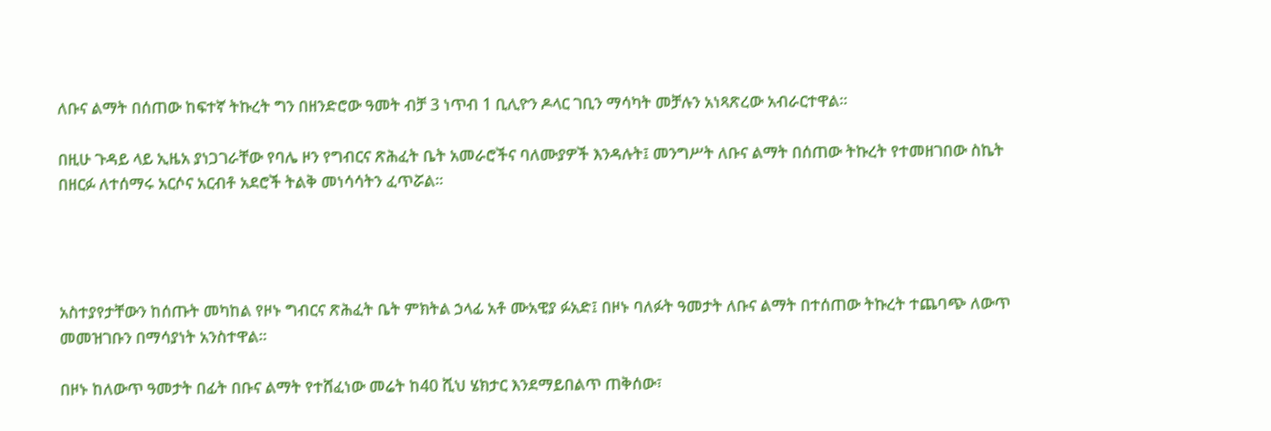ለቡና ልማት በሰጠው ከፍተኛ ትኩረት ግን በዘንድሮው ዓመት ብቻ 3 ነጥብ 1 ቢሊዮን ዶላር ገቢን ማሳካት መቻሉን አነጻጽረው አብራርተዋል።

በዚሁ ጉዳይ ላይ ኢዜአ ያነጋገራቸው የባሌ ዞን የግብርና ጽሕፈት ቤት አመራሮችና ባለሙያዎች እንዳሉት፤ መንግሥት ለቡና ልማት በሰጠው ትኩረት የተመዘገበው ስኬት በዘርፉ ለተሰማሩ አርሶና አርብቶ አደሮች ትልቅ መነሳሳትን ፈጥሯል።




አስተያየታቸውን ከሰጡት መካከል የዞኑ ግብርና ጽሕፈት ቤት ምክትል ኃላፊ አቶ ሙአዊያ ፉአድ፤ በዞኑ ባለፉት ዓመታት ለቡና ልማት በተሰጠው ትኩረት ተጨባጭ ለውጥ መመዝገቡን በማሳያነት አንስተዋል።

በዞኑ ከለውጥ ዓመታት በፊት በቡና ልማት የተሸፈነው መሬት ከ40 ሺህ ሄክታር እንደማይበልጥ ጠቅሰው፣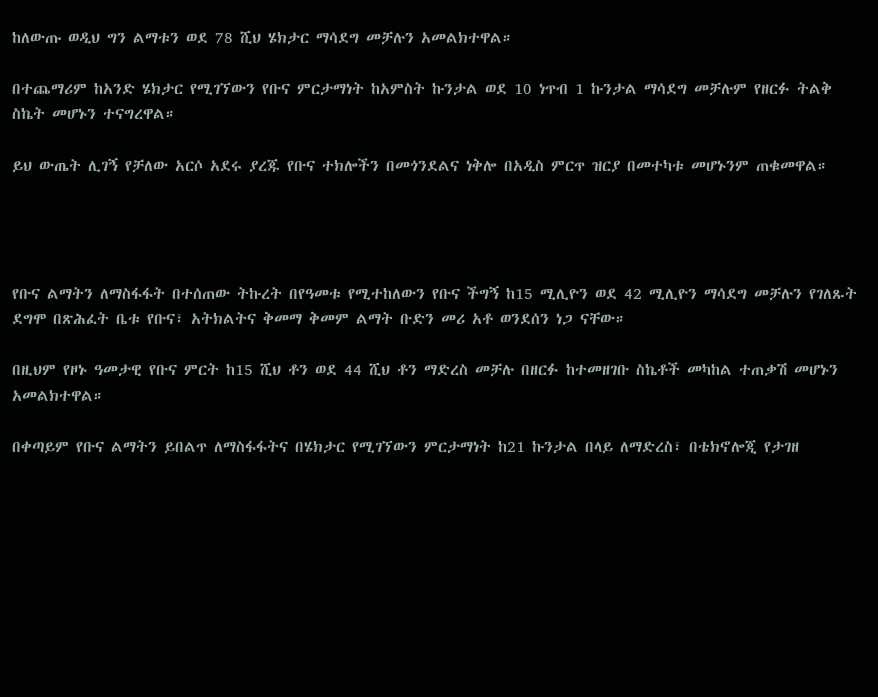ከለውጡ ወዲህ ግን ልማቱን ወደ 78 ሺህ ሄክታር ማሳደግ መቻሉን አመልክተዋል።

በተጨማሪም ከአንድ ሄክታር የሚገኘውን የቡና ምርታማነት ከአምስት ኩንታል ወደ 10 ነጥብ 1 ኩንታል ማሳደግ መቻሉም የዘርፉ ትልቅ ስኬት መሆኑን ተናግረዋል።

ይህ ውጤት ሊገኝ የቻለው አርሶ አደሩ ያረጁ የቡና ተክሎችን በመጎንደልና ነቅሎ በአዲስ ምርጥ ዝርያ በመተካቱ መሆኑንም ጠቁመዋል።




የቡና ልማትን ለማስፋፋት በተሰጠው ትኩረት በየዓመቱ የሚተከለውን የቡና ችግኝ ከ15 ሚሊዮን ወደ 42 ሚሊዮን ማሳደግ መቻሉን የገለጹት ደግሞ በጽሕፈት ቤቱ የቡና፣ አትክልትና ቅመማ ቅመም ልማት ቡድን መሪ አቶ ወንደሰን ነጋ ናቸው።

በዚህም የዞኑ ዓመታዊ የቡና ምርት ከ15 ሺህ ቶን ወደ 44 ሺህ ቶን ማድረስ መቻሉ በዘርፉ ከተመዘገቡ ስኬቶች መካከል ተጠቃሽ መሆኑን አመልክተዋል።

በቀጣይም የቡና ልማትን ይበልጥ ለማስፋፋትና በሄክታር የሚገኘውን ምርታማነት ከ21 ኩንታል በላይ ለማድረስ፣ በቴክኖሎጂ የታገዘ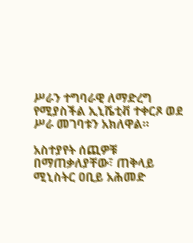ሥራን ተግባራዊ ለማድረግ የሚያስችል ኢኒሼቲቭ ተቀርጾ ወደ ሥራ መገባቱን አክለዋል።

አስተያየት ሰጪዎቹ በማጠቃለያቸው፣ ጠቅላይ ሚኒስትር ዐቢይ አሕመድ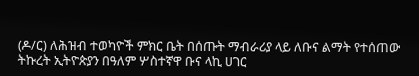(ዶ/ር) ለሕዝብ ተወካዮች ምክር ቤት በሰጡት ማብራሪያ ላይ ለቡና ልማት የተሰጠው ትኩረት ኢትዮጵያን በዓለም ሦስተኛዋ ቡና ላኪ ሀገር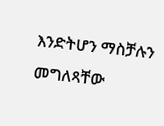እንድትሆን ማስቻሉን መግለጻቸው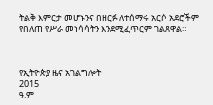ትልቅ እምርታ መሆኑንና በዘርፉ ለተሰማሩ አርሶ አደሮችም የበለጠ የሥራ መነሳሳትን እንደሚፈጥርም ገልጸዋል።



የኢትዮጵያ ዜና አገልግሎት
2015
ዓ.ም